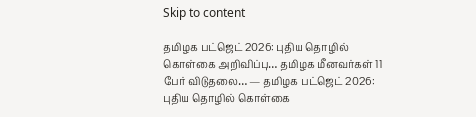Skip to content

தமிழக பட்ஜெட் 2026: புதிய தொழில் கொள்கை அறிவிப்பு… தமிழக மீனவர்கள் 11 பேர் விடுதலை… — தமிழக பட்ஜெட் 2026: புதிய தொழில் கொள்கை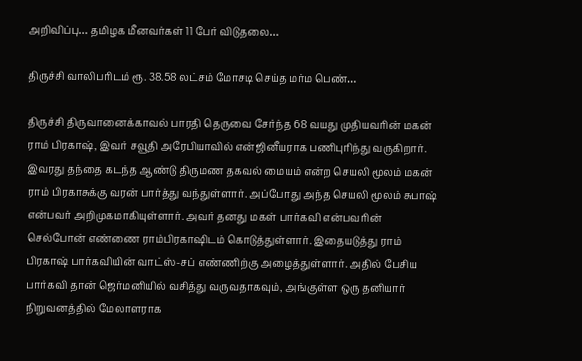அறிவிப்பு… தமிழக மீனவர்கள் 11 பேர் விடுதலை…

திருச்சி வாலிபரிடம் ரூ. 38.58 லட்சம் மோசடி செய்த மர்ம பெண்…

திருச்சி திருவானைக்காவல் பாரதி தெருவை சேர்ந்த 68 வயது முதியவரின் மகன் ராம் பிரகாஷ், இவர் சவூதி அரேபியாவில் என்ஜினீயராக பணிபுரிந்து வருகிறார். இவரது தந்தை கடந்த ஆண்டு திருமண தகவல் மையம் என்ற செயலி மூலம் மகன் ராம் பிரகாசுக்கு வரன் பார்த்து வந்துள்ளார். அப்போது அந்த செயலி மூலம் சுபாஷ் என்பவர் அறிமுகமாகியுள்ளார். அவர் தனது மகள் பார்கவி என்பவரின் செல்போன் எண்ணை ராம்பிரகாஷிடம் கொடுத்துள்ளார். இதையடுத்து ராம் பிரகாஷ் பார்கவியின் வாட்ஸ்-சப் எண்ணிற்கு அழைத்துள்ளார். அதில் பேசிய பார்கவி தான் ஜெர்மனியில் வசித்து வருவதாகவும், அங்குள்ள ஒரு தனியார் நிறுவனத்தில் மேலாளராக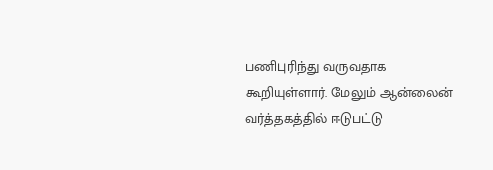பணிபுரிந்து வருவதாக கூறியுள்ளார். மேலும் ஆன்லைன் வர்த்தகத்தில் ஈடுபட்டு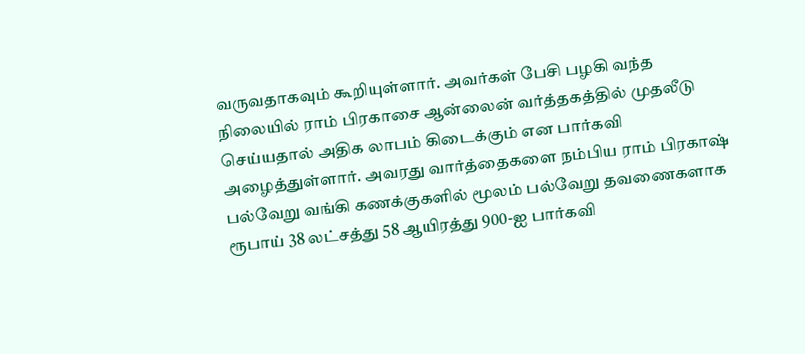வருவதாகவும் கூறியுள்ளார். அவர்கள் பேசி பழகி வந்த நிலையில் ராம் பிரகாசை ஆன்லைன் வர்த்தகத்தில் முதலீடு செய்யதால் அதிக லாபம் கிடைக்கும் என பார்கவி அழைத்துள்ளார். அவரது வார்த்தைகளை நம்பிய ராம் பிரகாஷ் பல்வேறு வங்கி கணக்குகளில் மூலம் பல்வேறு தவணைகளாக ரூபாய் 38 லட்சத்து 58 ஆயிரத்து 900-ஐ பார்கவி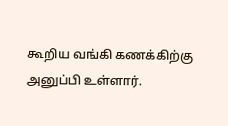கூறிய வங்கி கணக்கிற்கு அனுப்பி உள்ளார்.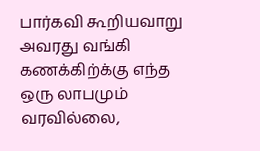பார்கவி கூறியவாறு அவரது வங்கி கணக்கிற்க்கு எந்த ஒரு லாபமும் வரவில்லை,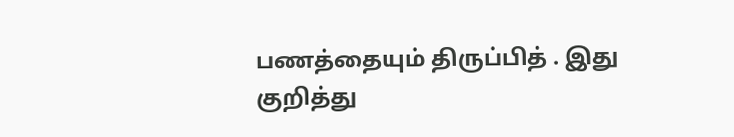பணத்தையும் திருப்பித் . இது குறித்து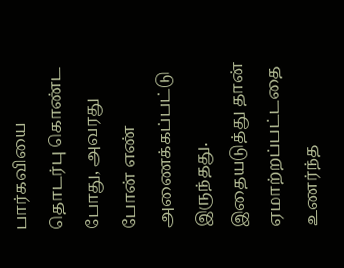பார்கவியை தொடர்பு கொண்ட போது, அவரது போன் எண் அணைக்கப்பட்டு இருந்தது. இதையடுத்து தான் ஏமாற்றப்பட்டதை உணர்ந்த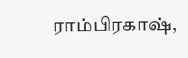ராம்பிரகாஷ்,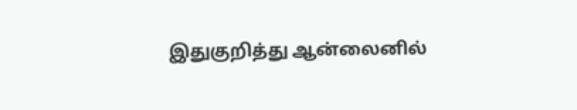இதுகுறித்து ஆன்லைனில்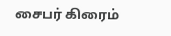சைபர் கிரைம்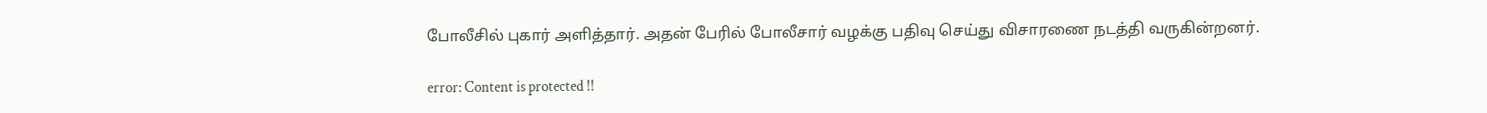போலீசில் புகார் அளித்தார். அதன் பேரில் போலீசார் வழக்கு பதிவு செய்து விசாரணை நடத்தி வருகின்றனர்.

error: Content is protected !!